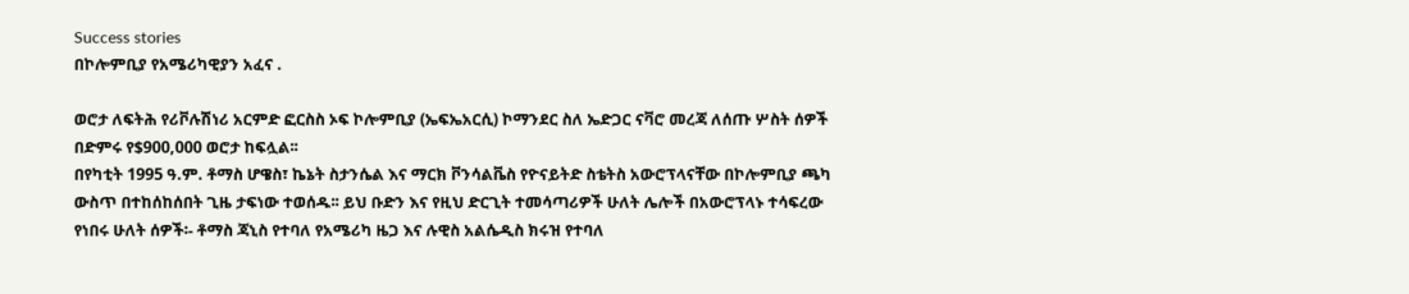Success stories
በኮሎምቢያ የአሜሪካዊያን አፈና .

ወሮታ ለፍትሕ የሪቮሉሽነሪ አርምድ ፎርስስ ኦፍ ኮሎምቢያ (ኤፍኤአርሲ) ኮማንደር ስለ ኤድጋር ናቫሮ መረጃ ለሰጡ ሦስት ሰዎች በድምሩ የ$900,000 ወሮታ ከፍሏል፡፡
በየካቲት 1995 ዓ.ም. ቶማስ ሆዌስ፣ ኬኔት ስታንሴል እና ማርክ ቮንሳልቬስ የዮናይትድ ስቴትስ አውሮፕላናቸው በኮሎምቢያ ጫካ ውስጥ በተከሰከሰበት ጊዜ ታፍነው ተወሰዱ፡፡ ይህ ቡድን እና የዚህ ድርጊት ተመሳጣሪዎች ሁለት ሌሎች በአውሮፕላኑ ተሳፍረው የነበሩ ሁለት ሰዎች፡- ቶማስ ጃኒስ የተባለ የአሜሪካ ዜጋ እና ሉዊስ አልሴዲስ ክሩዝ የተባለ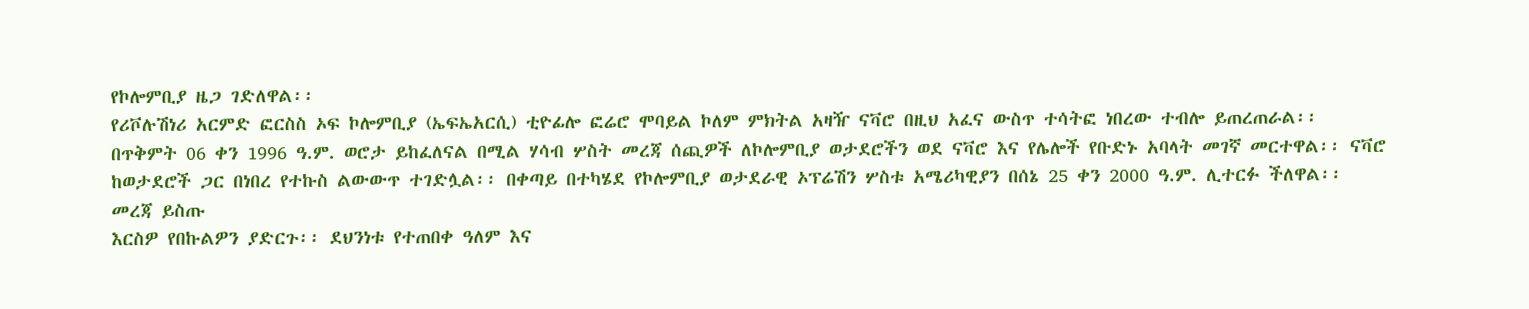የኮሎምቢያ ዜጋ ገድለዋል፡፡
የሪቮሉሽነሪ አርምድ ፎርስስ ኦፍ ኮሎምቢያ (ኤፍኤአርሲ) ቲዮፊሎ ፎሬሮ ሞባይል ኮለም ምክትል አዛዥ ናቫሮ በዚህ አፈና ውስጥ ተሳትፎ ነበረው ተብሎ ይጠረጠራል፡፡
በጥቅምት 06 ቀን 1996 ዓ.ም. ወሮታ ይከፈለናል በሚል ሃሳብ ሦስት መረጃ ሰጪዎች ለኮሎምቢያ ወታደሮችን ወደ ናቫሮ እና የሌሎች የቡድኑ አባላት መገኛ መርተዋል፡፡ ናቫሮ ከወታደሮች ጋር በነበረ የተኩስ ልውውጥ ተገድሏል፡፡ በቀጣይ በተካሄደ የኮሎምቢያ ወታደራዊ ኦፕሬሽን ሦስቱ አሜሪካዊያን በሰኔ 25 ቀን 2000 ዓ.ም. ሊተርፉ ችለዋል፡፡
መረጃ ይስጡ
እርስዎ የበኩልዎን ያድርጉ፡፡ ደህንነቱ የተጠበቀ ዓለም እና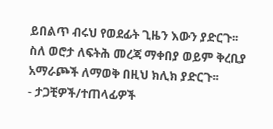ይበልጥ ብሩህ የወደፊት ጊዜን እውን ያድርጉ፡፡ ስለ ወሮታ ለፍትሕ መረጃ ማቀበያ ወይም ቅረቢያ አማራጮች ለማወቅ በዚህ ክሊክ ያድርጉ፡፡
- ታጋቺዎች/ተጠላፊዎች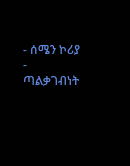- ሰሜን ኮሪያ
- ጣልቃገብነት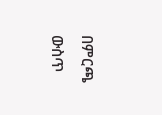በምርጫ ውስጥ